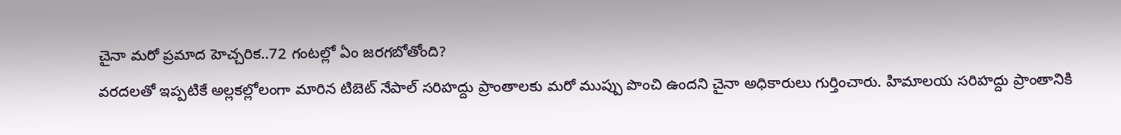చైనా మరో ప్రమాద హెచ్చరిక..72 గంటల్లో ఏం జరగబోతోంది?
వరదలతో ఇప్పటికే అల్లకల్లోలంగా మారిన టిబెట్ నేపాల్ సరిహద్దు ప్రాంతాలకు మరో ముప్పు పొంచి ఉందని చైనా అధికారులు గుర్తించారు. హిమాలయ సరిహద్దు ప్రాంతానికి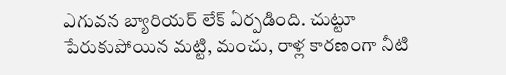ఎగువన బ్యారియర్ లేక్ ఏర్పడింది. చుట్టూ పేరుకుపోయిన మట్టి, మంచు, రాళ్ల కారణంగా నీటి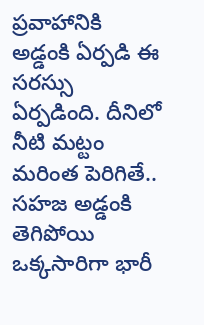ప్రవాహానికి అడ్డంకి ఏర్పడి ఈ సరస్సు ఏర్పడింది. దీనిలో నీటి మట్టం మరింత పెరిగితే.. సహజ అడ్డంకి తెగిపోయి ఒక్కసారిగా భారీ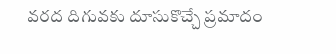వరద దిగువకు దూసుకొచ్చే ప్రమాదం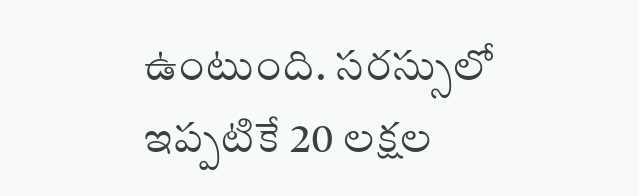ఉంటుంది. సరస్సులో ఇప్పటికే 20 లక్షల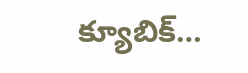క్యూబిక్…